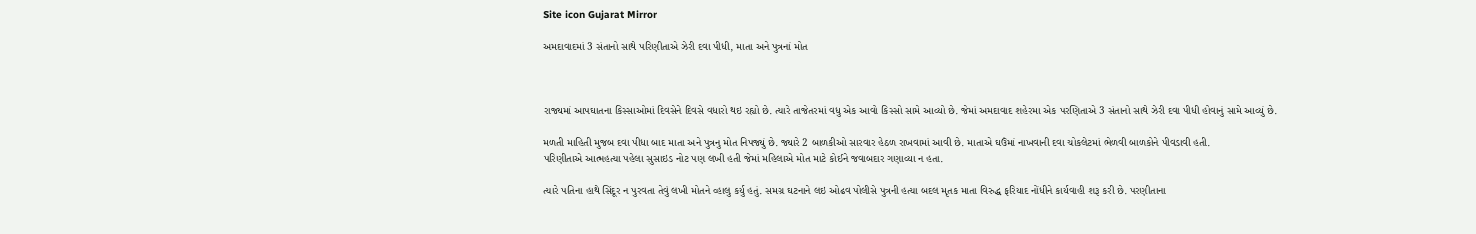Site icon Gujarat Mirror

અમદાવાદમાં 3 સંતાનો સાથે પરિણીતાએ ઝેરી દવા પીધી, માતા અને પુત્રનાં મોત



રાજ્યમાં આપઘાતના કિસ્સાઓમાં દિવસેને દિવસે વધારો થઇ રહ્યો છે. ત્યારે તાજેતરમાં વધુ એક આવો કિસ્સો સામે આવ્યો છે. જેમાં અમદાવાદ શહેરમા એક પરણિતાએ 3 સંતાનો સાથે ઝેરી દવા પીધી હોવાનું સામે આવ્યું છે.

મળતી માહિતી મુજબ દવા પીધા બાદ માતા અને પુત્રનુ મોત નિપજ્યું છે. જ્યારે 2 બાળકીઓ સારવાર હેઠળ રાખવામાં આવી છે. માતાએ ઘઉંમાં નાખવાની દવા ચોકલેટમાં ભેળવી બાળકોને પીવડાવી હતી.
પરિણીતાએ આત્મહત્યા પહેલા સુસાઇડ નોટ પણ લખી હતી જેમાં મહિલાએ મોત માટે કોઈને જવાબદાર ગણાવ્યા ન હતા.

ત્યારે પતિના હાથે સિંદૂર ન પુરવતા તેવું લખી મોતને વ્હાલુ કર્યુ હતું. સમગ્ર ઘટનાને લઇ ઓઢવ પોલીસે પુત્રની હત્યા બદલ મૃતક માતા વિરુદ્ધ ફરિયાદ નોંધીને કાર્યવાહી શરૂ કરી છે. પરણીતાના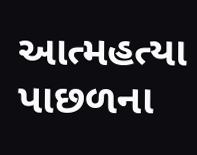આત્મહત્યા પાછળના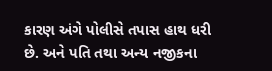કારણ અંગે પોલીસે તપાસ હાથ ધરી છે. અને પતિ તથા અન્ય નજીકના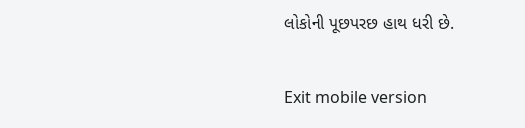લોકોની પૂછપરછ હાથ ધરી છે.

Exit mobile version